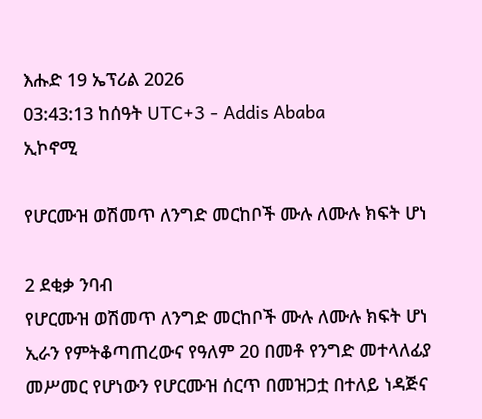እሑድ 19 ኤፕሪል 2026
03:43:13 ከሰዓት UTC+3 - Addis Ababa
ኢኮኖሚ

የሆርሙዝ ወሽመጥ ለንግድ መርከቦች ሙሉ ለሙሉ ክፍት ሆነ

2 ደቂቃ ንባብ
የሆርሙዝ ወሽመጥ ለንግድ መርከቦች ሙሉ ለሙሉ ክፍት ሆነ
ኢራን የምትቆጣጠረውና የዓለም 20 በመቶ የንግድ መተላለፊያ መሥመር የሆነውን የሆርሙዝ ሰርጥ በመዝጋቷ በተለይ ነዳጅና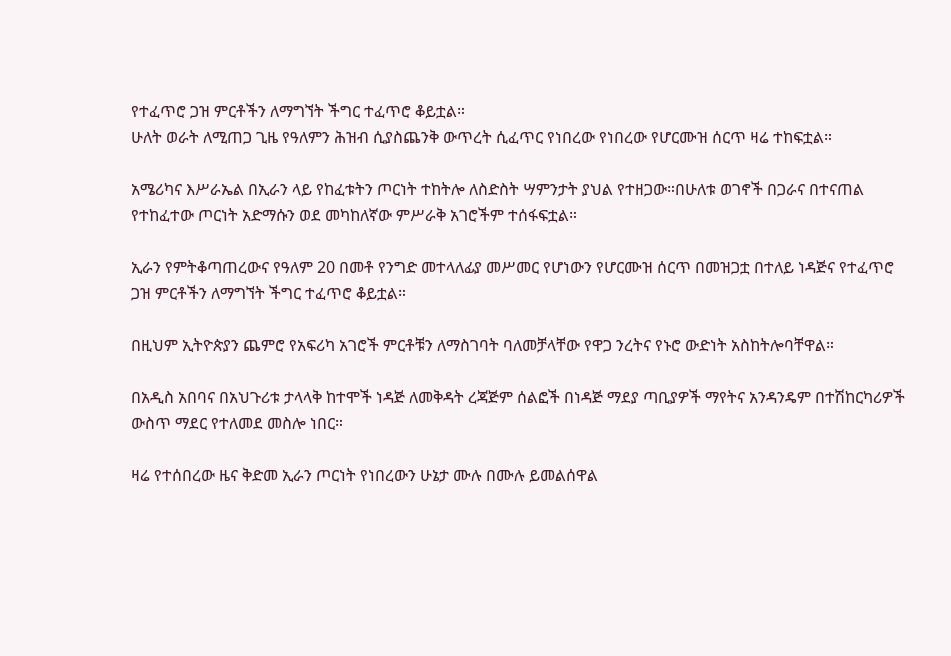የተፈጥሮ ጋዝ ምርቶችን ለማግኘት ችግር ተፈጥሮ ቆይቷል።
ሁለት ወራት ለሚጠጋ ጊዜ የዓለምን ሕዝብ ሲያስጨንቅ ውጥረት ሲፈጥር የነበረው የነበረው የሆርሙዝ ሰርጥ ዛሬ ተከፍቷል።

አሜሪካና እሥራኤል በኢራን ላይ የከፈቱትን ጦርነት ተከትሎ ለስድስት ሣምንታት ያህል የተዘጋው።በሁለቱ ወገኖች በጋራና በተናጠል የተከፈተው ጦርነት አድማሱን ወደ መካከለኛው ምሥራቅ አገሮችም ተሰፋፍቷል።

ኢራን የምትቆጣጠረውና የዓለም 20 በመቶ የንግድ መተላለፊያ መሥመር የሆነውን የሆርሙዝ ሰርጥ በመዝጋቷ በተለይ ነዳጅና የተፈጥሮ ጋዝ ምርቶችን ለማግኘት ችግር ተፈጥሮ ቆይቷል።

በዚህም ኢትዮጵያን ጨምሮ የአፍሪካ አገሮች ምርቶቹን ለማስገባት ባለመቻላቸው የዋጋ ንረትና የኑሮ ውድነት አስከትሎባቸዋል።

በአዲስ አበባና በአህጉሪቱ ታላላቅ ከተሞች ነዳጅ ለመቅዳት ረጃጅም ሰልፎች በነዳጅ ማደያ ጣቢያዎች ማየትና አንዳንዴም በተሽከርካሪዎች ውስጥ ማደር የተለመደ መስሎ ነበር።

ዛሬ የተሰበረው ዜና ቅድመ ኢራን ጦርነት የነበረውን ሁኔታ ሙሉ በሙሉ ይመልሰዋል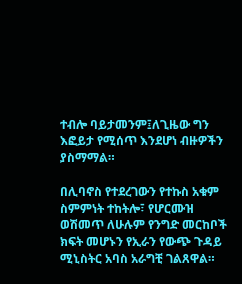ተብሎ ባይታመንም፤ለጊዜው ግን እፎይታ የሚሰጥ እንደሆነ ብዙዎችን ያስማማል።

በሊባኖስ የተደረገውን የተኩስ አቁም ስምምነት ተከትሎ፣ የሆርሙዝ ወሽመጥ ለሁሉም የንግድ መርከቦች ክፍት መሆኑን የኢራን የውጭ ጉዳይ ሚኒስትር አባስ አራግቺ ገልጸዋል።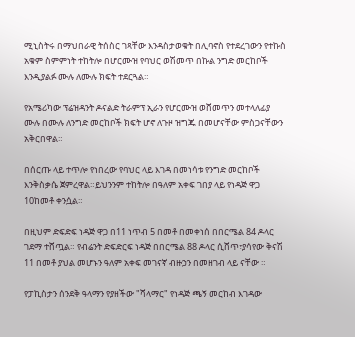ሚኒስትሩ በማህበራዊ ትሰስር ገጻቸው እንዳስታወቁት በሊባኖስ የተደረገውን የተኩስ አቁም ስምምነት ተከትሎ በሆርሙዝ የባህር ወሽመጥ በኩል ንግድ መርከቦች እንዲያልፉ ሙሉ ለሙሉ ክፍት ተደርጓል።

የአሜሪካው ፕሬዝዳንት ዶናልድ ትራምፕ ኢራን የሆርሙዝ ወሸመጥን መተላለፊያ ሙሉ በሙሉ ለንግድ መርከቦች ክፍት ሆኖ ለጉዞ ዝግጁ በመሆናቸው ምስጋናቸውን አቅርበዋል።

በሰርጡ ላይ ተጥሎ የነበረው የባህር ላይ እገዳ በመነሳቱ የንግድ መርከቦች እንቅስቃሴ ጀምረዋል።ይህንንም ተከትሎ በዓለም አቀፍ ገበያ ላይ የነዳጅ ዋጋ 10ከመቶ ቀንሷል።

በዚህም ድፍድፍ ነዳጅ ዋጋ በ11 ነጥብ 5 በመቶ በመቀነሰ በበርሜል 84 ዶላር ገደማ ተሸጧል። የብሬንት ድፍድርፍ ነዳጅ በበርሜል 88 ዶላር ሲሸጥ፣ያሳየው ቅናሽ 11 በመቶ ያህል መሆኑን ዓለም አቀፍ መገናኛ ብዙኃን በመዘገብ ላይ ናቸው ።

የፓኪስታን ሰንደቅ ዓላማን የያዘችው "ሻላማር" የነዳጅ ጫኝ መርከብ እገዳው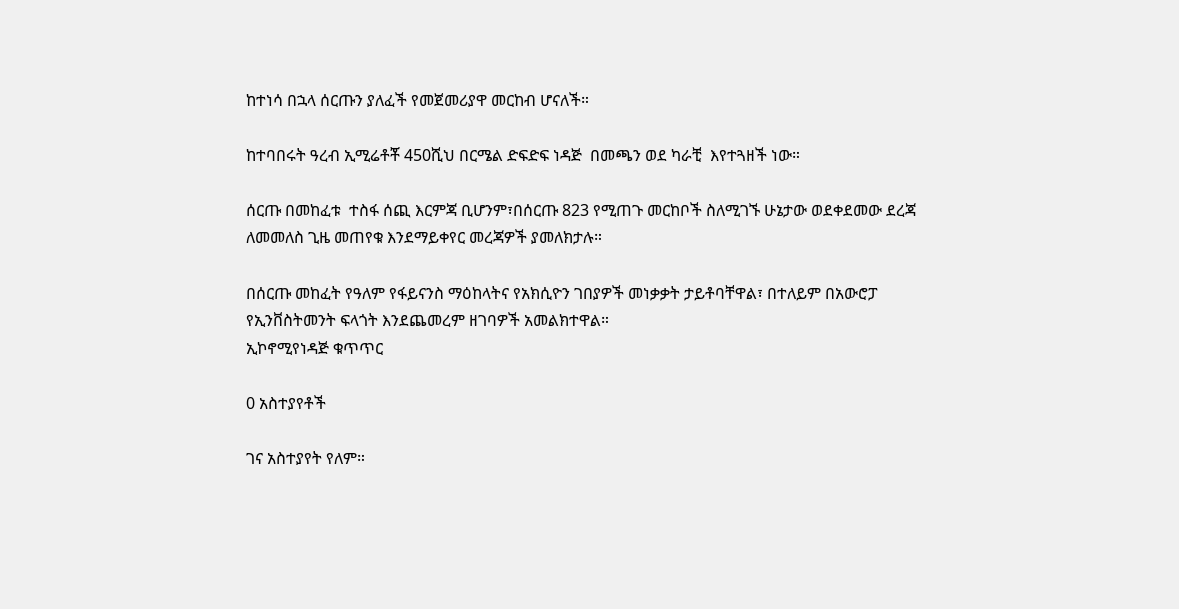ከተነሳ በኋላ ሰርጡን ያለፈች የመጀመሪያዋ መርከብ ሆናለች።

ከተባበሩት ዓረብ ኢሚሬቶቾ 450ሺህ በርሜል ድፍድፍ ነዳጅ  በመጫን ወደ ካራቺ  እየተጓዘች ነው።

ሰርጡ በመከፈቱ  ተስፋ ሰጪ እርምጃ ቢሆንም፣በሰርጡ 823 የሚጠጉ መርከቦች ስለሚገኙ ሁኔታው ወደቀደመው ደረጃ ለመመለስ ጊዜ መጠየቁ እንደማይቀየር መረጃዎች ያመለክታሉ።

በሰርጡ መከፈት የዓለም የፋይናንስ ማዕከላትና የአክሲዮን ገበያዎች መነቃቃት ታይቶባቸዋል፣ በተለይም በአውሮፓ የኢንቨስትመንት ፍላጎት እንደጨመረም ዘገባዎች አመልክተዋል።
ኢኮኖሚየነዳጅ ቁጥጥር

0 አስተያየቶች

ገና አስተያየት የለም።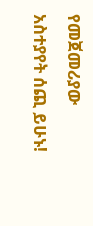የመጀመሪያው አስተያየት ሰጪ ይሁኑ!